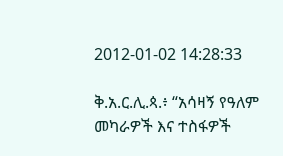2012-01-02 14:28:33

ቅ.አ.ር.ሊ.ጳ.፥ “አሳዛኝ የዓለም መካራዎች እና ተስፋዎች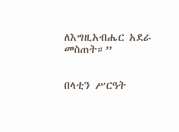ለእግዚአብሔር አደራ መስጠት።”


በላቲን ሥርዓት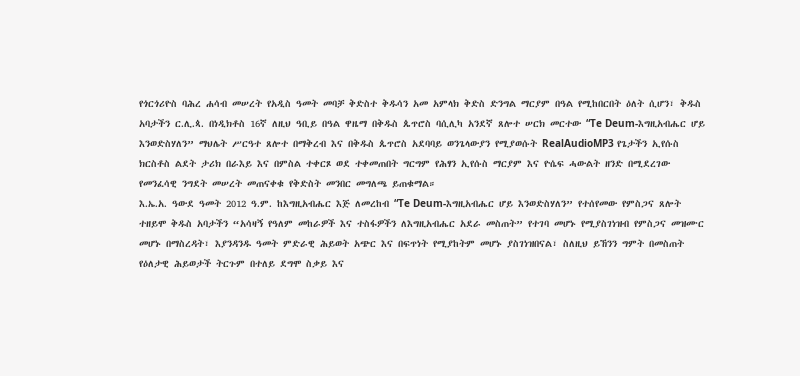የጎርጎሪዮስ ባሕረ ሐሳብ መሠረት የአዲስ ዓመት መባቻ ቅድስተ ቅዱሳን አመ አምላክ ቅድስ ድንግል ማርያም በዓል የሚከበርበት ዕለት ሲሆን፣ ቅዱስ አባታችን ር.ሊ.ጳ. በነዲክቶስ 16ኛ ለዚህ ዓቢይ በዓል ዋዜማ በቅዱስ ጴጥሮስ ባሲሊካ አንደኛ ጸሎተ ሠርክ መርተው “Te Deum-እግዚአብሔር ሆይ እንወድስሃለን” ማህሌት ሥርዓተ ጸሎተ በማቅረብ እና በቅዱስ ጴጥሮስ አደባባይ ወንጌላውያን የሚያወሱት RealAudioMP3 የጌታችን ኢየሱስ ክርስቶስ ልደት ታሪክ በራእይ እና በምስል ተቀርጾ ወደ ተቀመጠበት ግርግም የሕፃን ኢየሱስ ማርያም እና ዮሴፍ ሓውልት ዘንድ በሚደረገው የመንፈሳዊ ንግደት መሠረት መጠናቀቁ የቅድስት መንበር መግለጫ ይጠቁማል።
እ.ኤ.አ. ዓውደ ዓመት 2012 ዓ.ም. ከእግዚአብሔር እጅ ለመረከብ “Te Deum-እግዚአብሔር ሆይ እንወድስሃለን” የተሰየመው የምስጋና ጸሎት ተዘይሞ ቅዱስ አባታችን “አሳዛኝ የዓለም መከራዎች እና ተስፋዎችን ለእግዚአብሔር አደራ መስጠት” የተገባ መሆኑ የሚያስገነዝብ የምስጋና መዝሙር መሆኑ በማስረዳት፣ እያንዳንዱ ዓመት ምድራዊ ሕይወት አጭር እና በፍጥነት የሚያከትም መሆኑ ያስገነዝበናል፣ ስለዚህ ይኸንን ግምት በመስጠት የዕለታዊ ሕይወታች ትርጉም በተለይ ደግሞ ስቃይ እና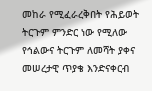መከራ የሚፈራረቅበት የሕይወት ትርጉም ምንድር ነው የሚለው የኅልውና ትርጉም ለመሻት ያቀና መሠረታዊ ጥያቄ እንድናቀርብ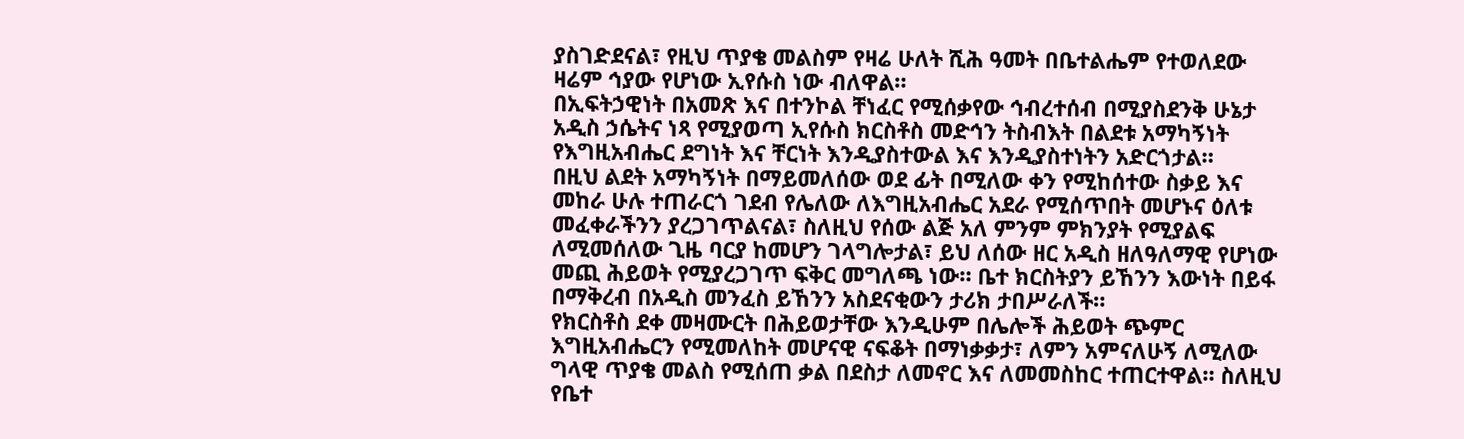ያስገድደናል፣ የዚህ ጥያቄ መልስም የዛሬ ሁለት ሺሕ ዓመት በቤተልሔም የተወለደው ዛሬም ኅያው የሆነው ኢየሱስ ነው ብለዋል።
በኢፍትኃዊነት በአመጽ እና በተንኮል ቸነፈር የሚሰቃየው ኅብረተሰብ በሚያስደንቅ ሁኔታ አዲስ ኃሴትና ነጻ የሚያወጣ ኢየሱስ ክርስቶስ መድኅን ትስብእት በልደቱ አማካኝነት የእግዚአብሔር ደግነት እና ቸርነት እንዲያስተውል እና እንዲያስተነትን አድርጎታል።
በዚህ ልደት አማካኝነት በማይመለሰው ወደ ፊት በሚለው ቀን የሚከሰተው ስቃይ እና መከራ ሁሉ ተጠራርጎ ገደብ የሌለው ለእግዚአብሔር አደራ የሚሰጥበት መሆኑና ዕለቱ መፈቀራችንን ያረጋገጥልናል፣ ስለዚህ የሰው ልጅ አለ ምንም ምክንያት የሚያልፍ ለሚመሰለው ጊዜ ባርያ ከመሆን ገላግሎታል፣ ይህ ለሰው ዘር አዲስ ዘለዓለማዊ የሆነው መጪ ሕይወት የሚያረጋገጥ ፍቅር መግለጫ ነው። ቤተ ክርስትያን ይኸንን እውነት በይፋ በማቅረብ በአዲስ መንፈስ ይኸንን አስደናቂውን ታሪክ ታበሥራለች።
የክርስቶስ ደቀ መዛሙርት በሕይወታቸው እንዲሁም በሌሎች ሕይወት ጭምር እግዚአብሔርን የሚመለከት መሆናዊ ናፍቆት በማነቃቃታ፣ ለምን አምናለሁኝ ለሚለው ግላዊ ጥያቄ መልስ የሚሰጠ ቃል በደስታ ለመኖር እና ለመመስከር ተጠርተዋል። ስለዚህ የቤተ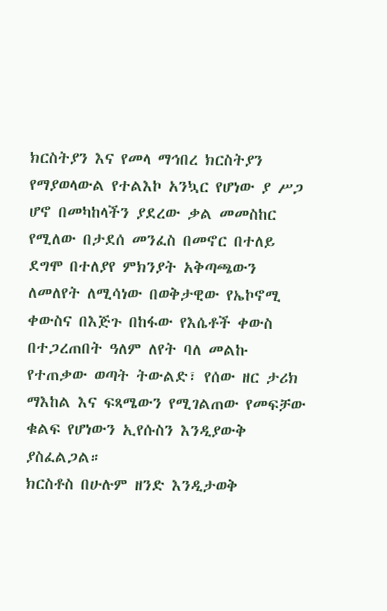ክርስትያን እና የመላ ማኅበረ ክርስትያን የማያወላውል የተልእኮ አንኳር የሆነው ያ ሥጋ ሆኖ በመካከላችን ያደረው ቃል መመስከር የሚለው በታደሰ መንፈስ በመኖር በተለይ ደግሞ በተለያየ ምክንያት አቅጣጫውን ለመለየት ለሚሳነው በወቅታዊው የኤኮኖሚ ቀውስና በእጅጉ በከፋው የእሴቶች ቀውስ በተጋረጠበት ዓለም ለየት ባለ መልኩ የተጠቃው ወጣት ትውልድ፣ የሰው ዘር ታሪክ ማእከል እና ፍጻሜውን የሚገልጠው የመፍቻው ቁልፍ የሆነውን ኢየሱስን እንዲያውቅ ያስፈልጋል።
ክርስቶስ በሁሉም ዘንድ እንዲታወቅ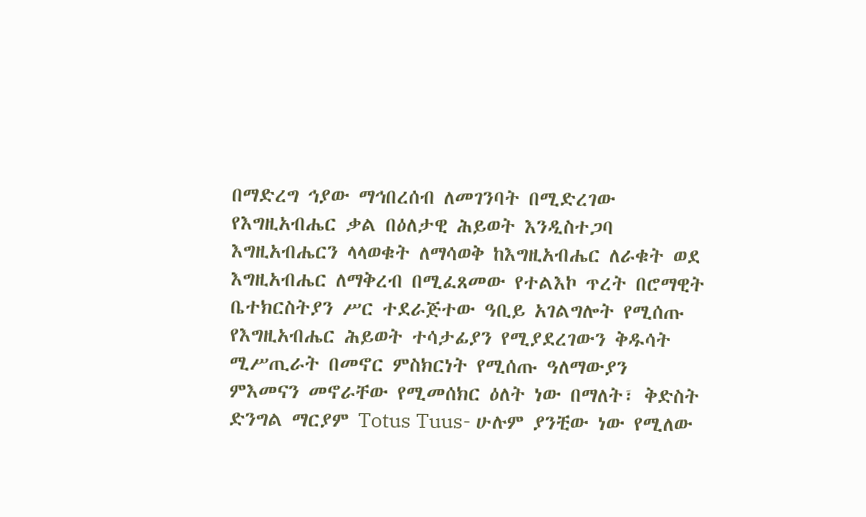በማድረግ ኅያው ማኅበረሰብ ለመገንባት በሚድረገው የእግዚአብሔር ቃል በዕለታዊ ሕይወት እንዲስተጋባ እግዚአብሔርን ላላወቁት ለማሳወቅ ከእግዚአብሔር ለራቁት ወደ እግዚአብሔር ለማቅረብ በሚፈጸመው የተልእኮ ጥረት በሮማዊት ቤተክርስትያን ሥር ተደራጅተው ዓቢይ አገልግሎት የሚሰጡ የእግዚአብሔር ሕይወት ተሳታፊያን የሚያደረገውን ቅዱሳት ሚሥጢራት በመኖር ምስክርነት የሚሰጡ ዓለማውያን ምእመናን መኖራቸው የሚመሰክር ዕለት ነው በማለት፣ ቅድስት ድንግል ማርያም Totus Tuus- ሁሉም ያንቺው ነው የሚለው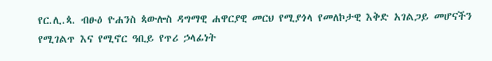የር.ሊ.ጳ. ብፁዕ ዮሐንስ ጳውሎስ ዳግማዊ ሐዋርያዊ መርህ የሚያጎላ የመለኮታዊ እቅድ አገልጋይ መሆናችን የሚገልጥ እና የሚኖር ዓቢይ የጥሪ ኃላፊነት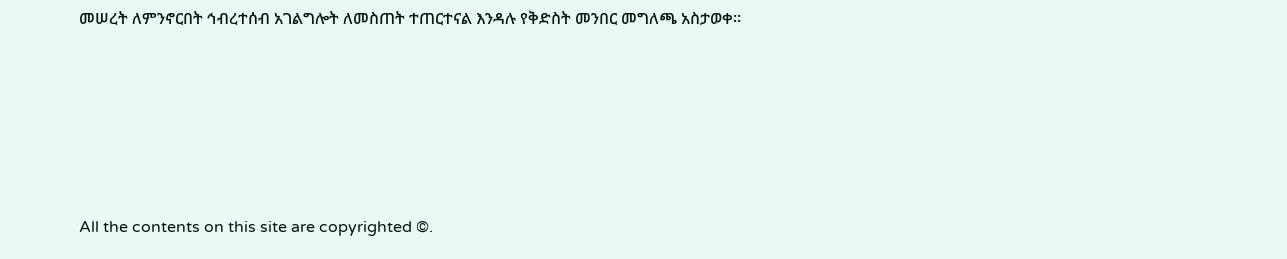መሠረት ለምንኖርበት ኅብረተሰብ አገልግሎት ለመስጠት ተጠርተናል እንዳሉ የቅድስት መንበር መግለጫ አስታወቀ።








All the contents on this site are copyrighted ©.